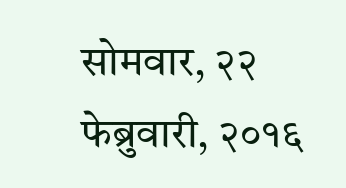सोमवार, २२ फेब्रुवारी, २०१६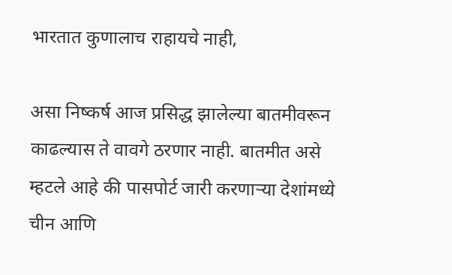भारतात कुणालाच राहायचे नाही,

असा निष्कर्ष आज प्रसिद्ध झालेल्या बातमीवरून काढल्यास ते वावगे ठरणार नाही. बातमीत असे म्हटले आहे की पासपोर्ट जारी करणाऱ्या देशांमध्ये चीन आणि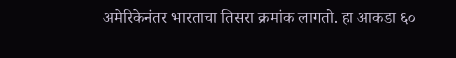अमेरिकेनंतर भारताचा तिसरा क्रमांक लागतो. हा आकडा ६०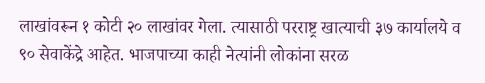लाखांवरून १ कोटी २० लाखांवर गेला. त्यासाठी परराष्ट्र खात्याची ३७ कार्यालये व ९० सेवाकेंद्रे आहेत. भाजपाच्या काही नेत्यांनी लोकांना सरळ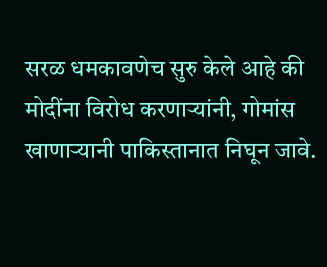सरळ धमकावणेच सुरु केले आहे की मोदींना विरोध करणाऱ्यांनी, गोमांस खाणाऱ्यानी पाकिस्तानात निघून जावे.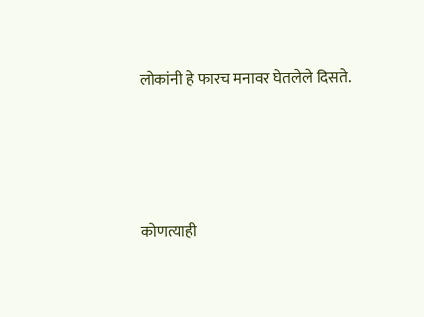लोकांनी हे फारच मनावर घेतलेले दिसते.





कोणत्याही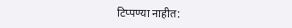टिप्पण्‍या नाहीत: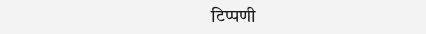टिप्पणी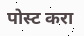पोस्ट करा